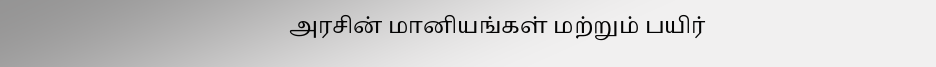அரசின் மானியங்கள் மற்றும் பயிர்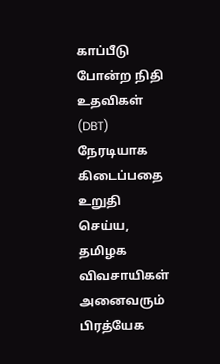காப்பீடு போன்ற நிதி உதவிகள் (DBT) நேரடியாக கிடைப்பதை உறுதி செய்ய, தமிழக விவசாயிகள் அனைவரும் பிரத்யேக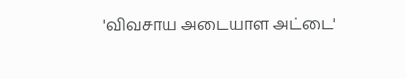'விவசாய அடையாள அட்டை'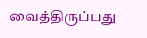வைத்திருப்பது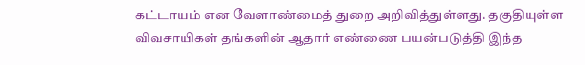கட்டாயம் என வேளாண்மைத் துறை அறிவித்துள்ளது. தகுதியுள்ள விவசாயிகள் தங்களின் ஆதார் எண்ணை பயன்படுத்தி இந்த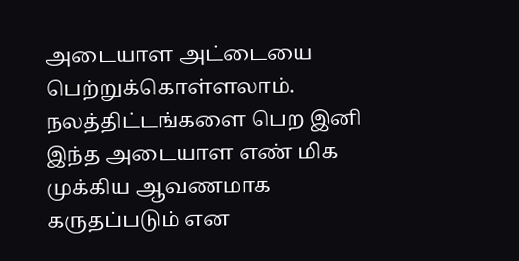அடையாள அட்டையை பெற்றுக்கொள்ளலாம். நலத்திட்டங்களை பெற இனி இந்த அடையாள எண் மிக முக்கிய ஆவணமாக கருதப்படும் என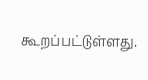கூறப்பட்டுள்ளது.